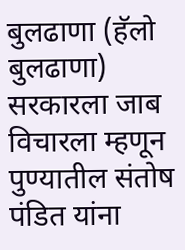बुलढाणा (हॅलो बुलढाणा) सरकारला जाब विचारला म्हणून पुण्यातील संतोष पंडित यांना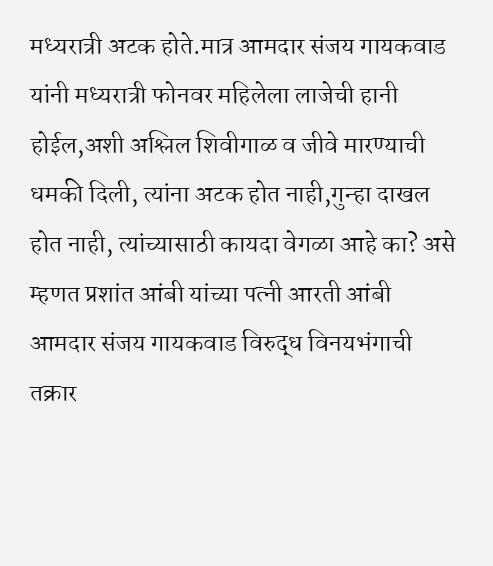मध्यरात्री अटक होते.मात्र आमदार संजय गायकवाड यांनी मध्यरात्री फोनवर महिलेला लाजेची हानी होईल,अशी अश्लिल शिवीगाळ व जीवे मारण्याची धमकी दिली, त्यांना अटक होत नाही,गुन्हा दाखल होत नाही, त्यांच्यासाठी कायदा वेगळा आहे का? असे म्हणत प्रशांत आंबी यांच्या पत्नी आरती आंबी आमदार संजय गायकवाड विरुद्ध विनयभंगाची तक्रार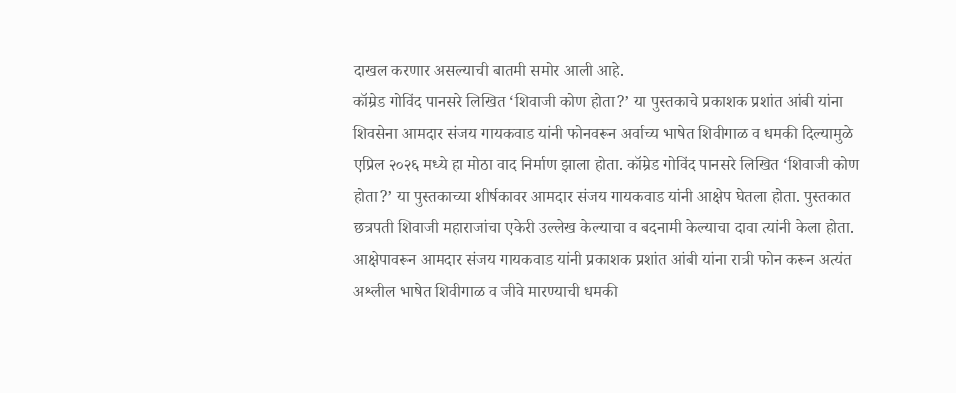दाखल करणार असल्याची बातमी समोर आली आहे.
कॉम्रेड गोविंद पानसरे लिखित ‘शिवाजी कोण होता?’ या पुस्तकाचे प्रकाशक प्रशांत आंबी यांना शिवसेना आमदार संजय गायकवाड यांनी फोनवरून अर्वाच्य भाषेत शिवीगाळ व धमकी दिल्यामुळे एप्रिल २०२६ मध्ये हा मोठा वाद निर्माण झाला होता. कॉम्रेड गोविंद पानसरे लिखित ‘शिवाजी कोण होता?’ या पुस्तकाच्या शीर्षकावर आमदार संजय गायकवाड यांनी आक्षेप घेतला होता. पुस्तकात छत्रपती शिवाजी महाराजांचा एकेरी उल्लेख केल्याचा व बदनामी केल्याचा दावा त्यांनी केला होता. आक्षेपावरून आमदार संजय गायकवाड यांनी प्रकाशक प्रशांत आंबी यांना रात्री फोन करून अत्यंत अश्लील भाषेत शिवीगाळ व जीवे मारण्याची धमकी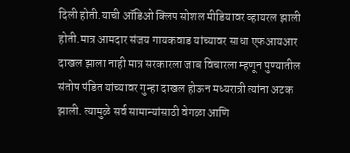दिली होती.याची ऑडिओ क्लिप सोशल मीडियावर व्हायरल झाली होती.मात्र आमदार संजय गायकवाड यांच्यावर साधा एफआयआर दाखल झाला नाही मात्र सरकारला जाब विचारला म्हणून पुण्यातील संतोष पंडित यांच्यावर गुन्हा दाखल होऊन मध्यरात्री त्यांना अटक झाली. त्यामुळे सर्व सामान्यांसाठी वेगळा आणि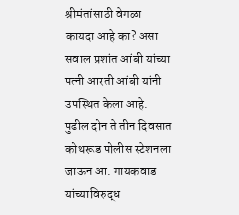श्रीमंतांसाठी वेगळा कायदा आहे का? असा सवाल प्रशांत आंबी यांच्या पत्नी आरती आंबी यांनी उपस्थित केला आहे. पुढील दोन ते तीन दिवसात कोथरूड पोलीस स्टेशनला जाऊन आ. गायकवाड यांच्याविरुद्ध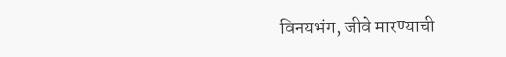विनयभंग, जीवे मारण्याची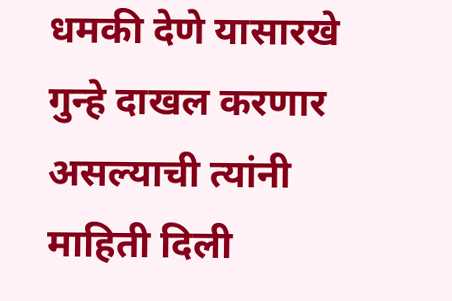धमकी देणे यासारखे गुन्हे दाखल करणार असल्याची त्यांनी माहिती दिली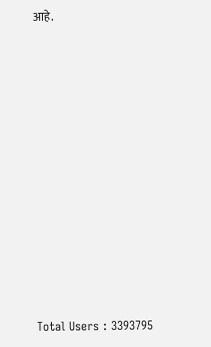आहे.













Total Users : 3393795